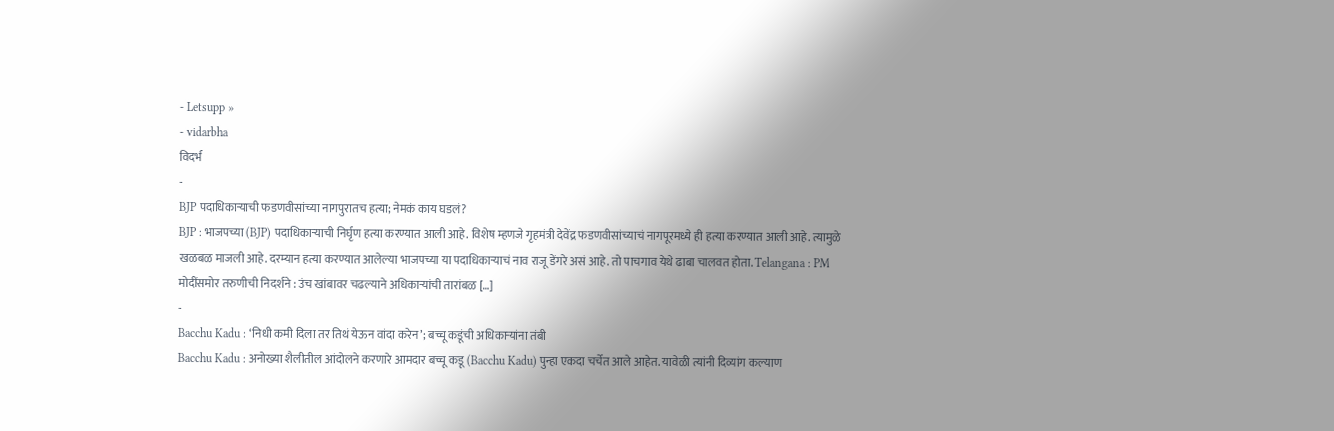- Letsupp »
- vidarbha
विदर्भ
-
BJP पदाधिकाऱ्याची फडणवीसांच्या नागपुरातच हत्या; नेमकं काय घडलं?
BJP : भाजपच्या (BJP) पदाधिकाऱ्याची निर्घृण हत्या करण्यात आली आहे. विशेष म्हणजे गृहमंत्री देवेंद्र फडणवीसांच्याचं नागपूरमध्ये ही हत्या करण्यात आली आहे. त्यामुळे खळबळ माजली आहे. दरम्यान हत्या करण्यात आलेल्या भाजपच्या या पदाधिकाऱ्याचं नाव राजू डेंगरे असं आहे. तो पाचगाव येथे ढाबा चालवत होता. Telangana : PM मोदींसमोर तरुणीची निदर्शने : उंच खांबावर चढल्याने अधिकाऱ्यांची तारांबळ […]
-
Bacchu Kadu : ‘निधी कमी दिला तर तिथं येऊन वांदा करेन’; बच्चू कडूंची अधिकाऱ्यांना तंबी
Bacchu Kadu : अनोख्या शैलीतील आंदोलने करणारे आमदार बच्चू कडू (Bacchu Kadu) पुन्हा एकदा चर्चेत आले आहेत. यावेळी त्यांनी दिव्यांग कल्याण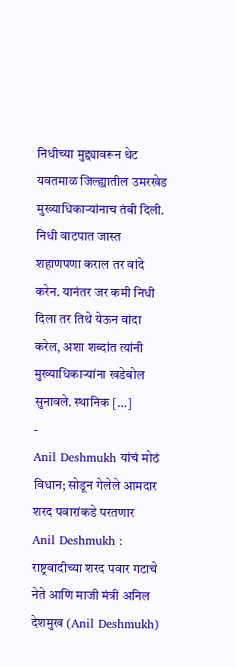निधीच्या मुद्द्यावरून थेट यवतमाळ जिल्ह्यातील उमरखेड मुख्याधिकाऱ्यांनाच तंबी दिली. निधी वाटपात जास्त शहाणपणा कराल तर वांदे करेन. यानंतर जर कमी निधी दिला तर तिथे येऊन वांदा करेल, अशा शब्दांत त्यांनी मुख्याधिकाऱ्यांना खडेबोल सुनावले. स्थानिक […]
-
Anil Deshmukh यांचं मोठं विधान; सोडून गेलेले आमदार शरद पवारांकडे परतणार
Anil Deshmukh : राष्ट्रवादीच्या शरद पवार गटाचे नेते आणि माजी मंत्री अनिल देशमुख (Anil Deshmukh)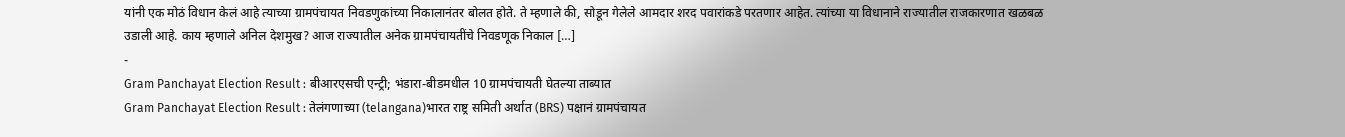यांनी एक मोठं विधान केलं आहे त्याच्या ग्रामपंचायत निवडणुकांच्या निकालानंतर बोलत होते. ते म्हणाले की, सोडून गेलेले आमदार शरद पवारांकडे परतणार आहेत. त्यांच्या या विधानाने राज्यातील राजकारणात खळबळ उडाली आहे. काय म्हणाले अनिल देशमुख? आज राज्यातील अनेक ग्रामपंचायतींचे निवडणूक निकाल […]
-
Gram Panchayat Election Result : बीआरएसची एन्ट्री; भंडारा-बीडमधील 10 ग्रामपंचायती घेतल्या ताब्यात
Gram Panchayat Election Result : तेलंगणाच्या (telangana)भारत राष्ट्र समिती अर्थात (BRS) पक्षानं ग्रामपंचायत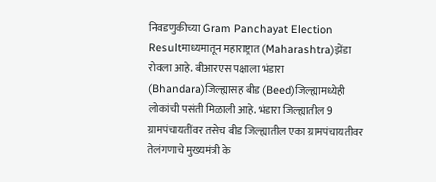निवडणुकीच्या Gram Panchayat Election Resultमाध्यमातून महाराष्ट्रात (Maharashtra)झेंडा रोवला आहे. बीआरएस पक्षाला भंडारा (Bhandara)जिल्ह्यासह बीड (Beed)जिल्ह्यामध्येही लोकांची पसंती मिळाली आहे. भंडारा जिल्ह्यातील 9 ग्रामपंचायतींवर तसेच बीड जिल्ह्यातील एका ग्रामपंचायतीवर तेलंगणाचे मुख्यमंत्री के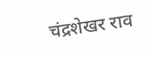चंद्रशेखर राव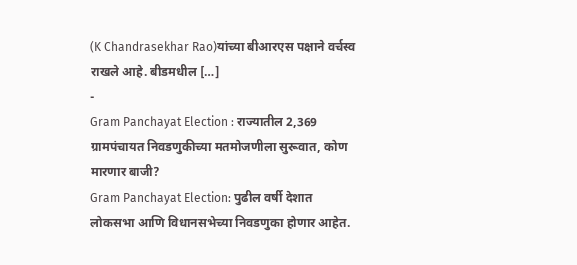(K Chandrasekhar Rao)यांच्या बीआरएस पक्षाने वर्चस्व राखले आहे. बीडमधील […]
-
Gram Panchayat Election : राज्यातील 2,369 ग्रामपंचायत निवडणुकीच्या मतमोजणीला सुरूवात, कोण मारणार बाजी?
Gram Panchayat Election: पुढील वर्षी देशात लोकसभा आणि विधानसभेच्या निवडणुका होणार आहेत.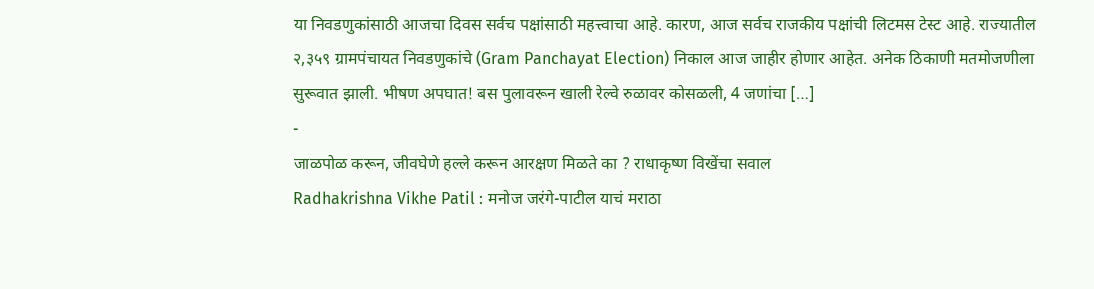या निवडणुकांसाठी आजचा दिवस सर्वच पक्षांसाठी महत्त्वाचा आहे. कारण, आज सर्वच राजकीय पक्षांची लिटमस टेस्ट आहे. राज्यातील २,३५९ ग्रामपंचायत निवडणुकांचे (Gram Panchayat Election) निकाल आज जाहीर होणार आहेत. अनेक ठिकाणी मतमोजणीला सुरूवात झाली. भीषण अपघात! बस पुलावरून खाली रेल्वे रुळावर कोसळली, 4 जणांचा […]
-
जाळपोळ करून, जीवघेणे हल्ले करून आरक्षण मिळते का ? राधाकृष्ण विखेंचा सवाल
Radhakrishna Vikhe Patil : मनोज जरंगे-पाटील याचं मराठा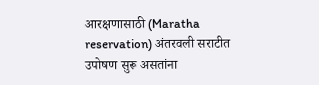आरक्षणासाठी (Maratha reservation) अंतरवली सराटीत उपोषण सुरू असतांना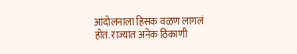आंदोलनाला हिसक वळण लागलं होतं. राज्यात अनेक ठिकाणी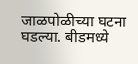जाळपोळीच्या घटना घडल्या. बीडमध्ये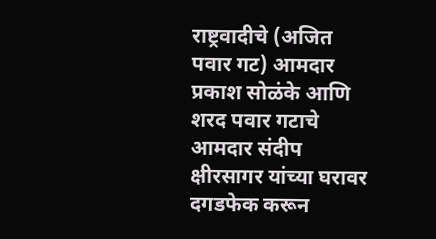राष्ट्रवादीचे (अजित पवार गट) आमदार प्रकाश सोळंके आणि शरद पवार गटाचे आमदार संदीप क्षीरसागर यांच्या घरावर दगडफेक करून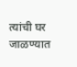त्यांची घर जाळण्यात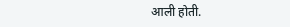आली होती.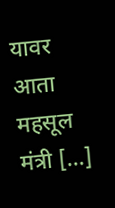यावर आता महसूल मंत्री […]